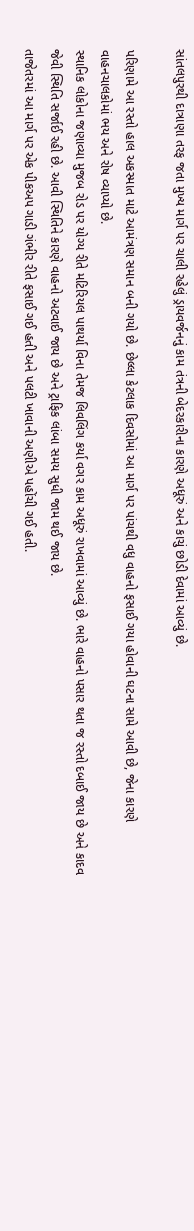સાંતલપુરથી દાત્રાણા તરફ જતા મુખ્ય માર્ગ પર ચાલી રહેલું ડ્રાયવર્જનનું કામ તંત્રની બેદરકારીના કારણે અધૂરું અને કાચું છોડી દેવામાં આવ્યું છે.

પરિણામે આ રસ્તો હાલ અકસ્માત માટે આમંત્રણ સમાન બની ગયો છે. છેલ્લા કેટલાક દિવસોમાં આ માર્ગ પર પાંચથી વધુ વાહનો ફસાઈ ગયા હોવાની ઘટના સામે આવી છે, જેના કારણે વાહનચાલકોમાં ભય અને રોષ વ્યાપ્યો છે.
સ્થાનિક લોકોના જણાવ્યા મુજબ રોડ પર યોગ્ય રીતે મટિરિયલ પાથર્યા વિના તેમજ લિવલિંગ કર્યા વગર કામ અધૂરું રાખવામાં આવ્યું છે. ભારે વાહનો પસાર થતા જ રસ્તો દબાઈ જાય છે અને કાદવ જેવી સ્થિતિ સર્જાઈ રહી છે. આવી સ્થિતિને કારણે વાહનો અટવાઈ જાય છે અને ટ્રાફિક લાંબા સમય સુધી જામ થઈ જાય છે.
તાજેતરમાં આ માર્ગ પર એક પીકઅપ ગાડી ગંભીર રીતે ફસાઈ ગઈ હતી અને પલટી ખાવાની અણીએ પહોંચી ગઈ હતી.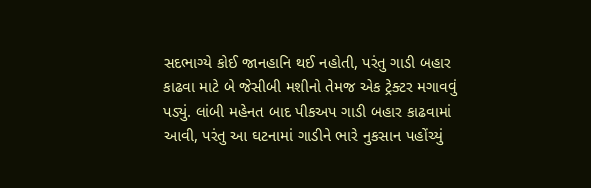સદભાગ્યે કોઈ જાનહાનિ થઈ નહોતી, પરંતુ ગાડી બહાર કાઢવા માટે બે જેસીબી મશીનો તેમજ એક ટ્રેક્ટર મગાવવું પડ્યું. લાંબી મહેનત બાદ પીકઅપ ગાડી બહાર કાઢવામાં આવી, પરંતુ આ ઘટનામાં ગાડીને ભારે નુકસાન પહોંચ્યું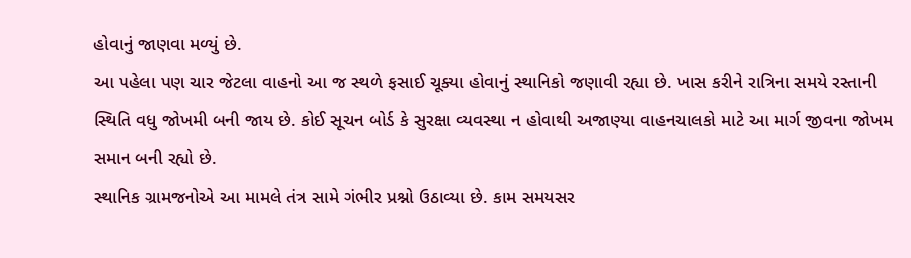હોવાનું જાણવા મળ્યું છે.
આ પહેલા પણ ચાર જેટલા વાહનો આ જ સ્થળે ફસાઈ ચૂક્યા હોવાનું સ્થાનિકો જણાવી રહ્યા છે. ખાસ કરીને રાત્રિના સમયે રસ્તાની સ્થિતિ વધુ જોખમી બની જાય છે. કોઈ સૂચન બોર્ડ કે સુરક્ષા વ્યવસ્થા ન હોવાથી અજાણ્યા વાહનચાલકો માટે આ માર્ગ જીવના જોખમ સમાન બની રહ્યો છે.
સ્થાનિક ગ્રામજનોએ આ મામલે તંત્ર સામે ગંભીર પ્રશ્નો ઉઠાવ્યા છે. કામ સમયસર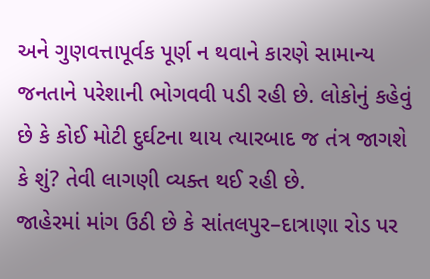અને ગુણવત્તાપૂર્વક પૂર્ણ ન થવાને કારણે સામાન્ય જનતાને પરેશાની ભોગવવી પડી રહી છે. લોકોનું કહેવું છે કે કોઈ મોટી દુર્ઘટના થાય ત્યારબાદ જ તંત્ર જાગશે કે શું? તેવી લાગણી વ્યક્ત થઈ રહી છે.
જાહેરમાં માંગ ઉઠી છે કે સાંતલપુર–દાત્રાણા રોડ પર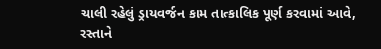ચાલી રહેલું ડ્રાયવર્જન કામ તાત્કાલિક પૂર્ણ કરવામાં આવે, રસ્તાને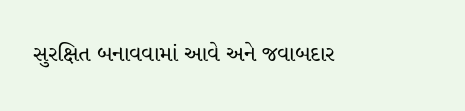સુરક્ષિત બનાવવામાં આવે અને જવાબદાર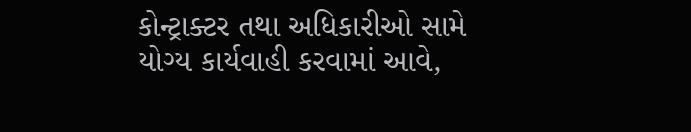કોન્ટ્રાક્ટર તથા અધિકારીઓ સામે યોગ્ય કાર્યવાહી કરવામાં આવે,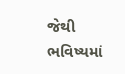જેથી ભવિષ્યમાં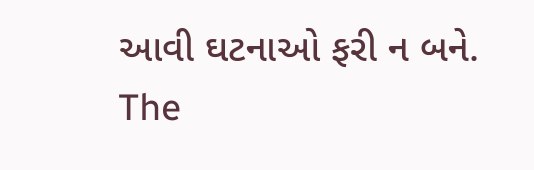આવી ઘટનાઓ ફરી ન બને.
The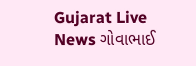Gujarat Live News ગોવાભાઈ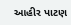આહીર પાટણ